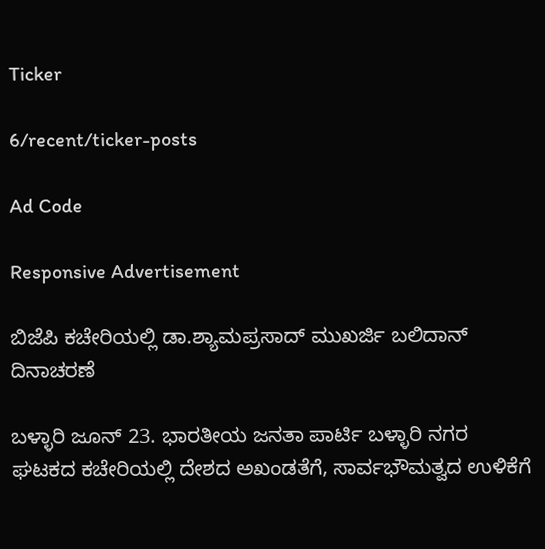Ticker

6/recent/ticker-posts

Ad Code

Responsive Advertisement

ಬಿಜೆಪಿ ಕಚೇರಿಯಲ್ಲಿ ಡಾ.ಶ್ಯಾಮಪ್ರಸಾದ್ ಮುಖರ್ಜಿ ಬಲಿದಾನ್ ದಿನಾಚರಣೆ

ಬಳ್ಳಾರಿ ಜೂನ್ 23. ಭಾರತೀಯ ಜನತಾ ಪಾರ್ಟಿ ಬಳ್ಳಾರಿ ನಗರ ಘಟಕದ ಕಚೇರಿಯಲ್ಲಿ ದೇಶದ ಅಖಂಡತೆಗೆ, ಸಾರ್ವಭೌಮತ್ವದ ಉಳಿಕೆಗೆ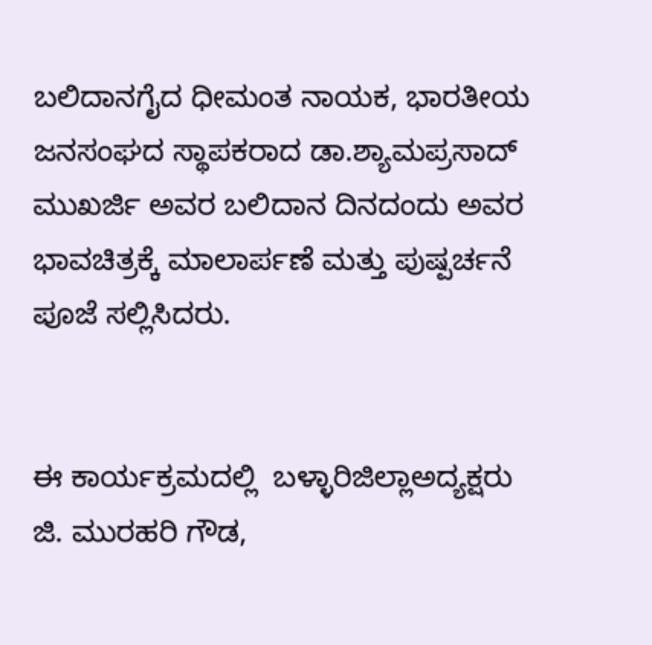ಬಲಿದಾನಗೈದ ಧೀಮಂತ ನಾಯಕ, ಭಾರತೀಯ ಜನಸಂಘದ ಸ್ಥಾಪಕರಾದ ಡಾ.ಶ್ಯಾಮಪ್ರಸಾದ್ ಮುಖರ್ಜಿ ಅವರ ಬಲಿದಾನ ದಿನದಂದು ಅವರ ಭಾವಚಿತ್ರಕ್ಕೆ ಮಾಲಾರ್ಪಣೆ ಮತ್ತು ಪುಷ್ಪರ್ಚನೆ ಪೂಜೆ ಸಲ್ಲಿಸಿದರು.


ಈ ಕಾರ್ಯಕ್ರಮದಲ್ಲಿ  ಬಳ್ಳಾರಿಜಿಲ್ಲಾಅದ್ಯಕ್ಷರು ಜಿ. ಮುರಹರಿ ಗೌಡ,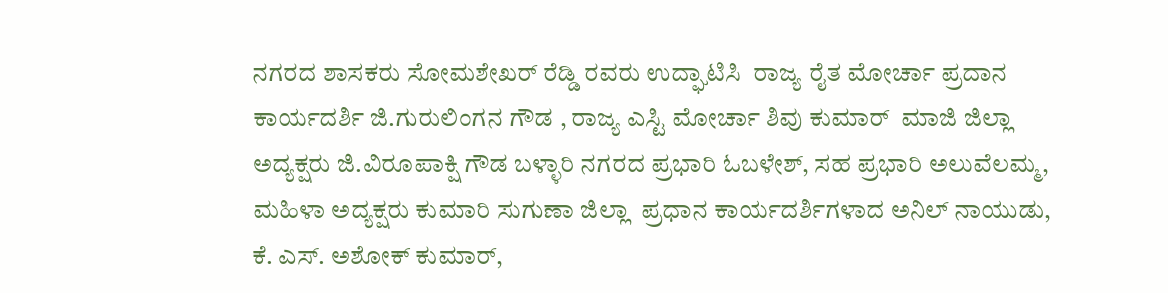ನಗರದ ಶಾಸಕರು ಸೋಮಶೇಖರ್ ರೆಡ್ಡಿ ರವರು ಉದ್ಘಾಟಿಸಿ  ರಾಜ್ಯ ರೈತ ಮೋರ್ಚಾ ಪ್ರದಾನ ಕಾರ್ಯದರ್ಶಿ ಜಿ.ಗುರುಲಿಂಗನ ಗೌಡ , ರಾಜ್ಯ ಎಸ್ಟಿ ಮೋರ್ಚಾ ಶಿವು ಕುಮಾರ್  ಮಾಜಿ ಜಿಲ್ಲಾ ಅದ್ಯಕ್ಷರು ಜಿ.ವಿರೂಪಾಕ್ಷಿ ಗೌಡ ಬಳ್ಳಾರಿ ನಗರದ ಪ್ರಭಾರಿ ಓಬಳೇಶ್, ಸಹ ಪ್ರಭಾರಿ ಅಲುವೆಲಮ್ಮ, ಮಹಿಳಾ ಅದ್ಯಕ್ಷರು ಕುಮಾರಿ ಸುಗುಣಾ ಜಿಲ್ಲಾ  ಪ್ರಧಾನ ಕಾರ್ಯದರ್ಶಿಗಳಾದ ಅನಿಲ್ ನಾಯುಡು, ಕೆ. ಎಸ್. ಅಶೋಕ್ ಕುಮಾರ್,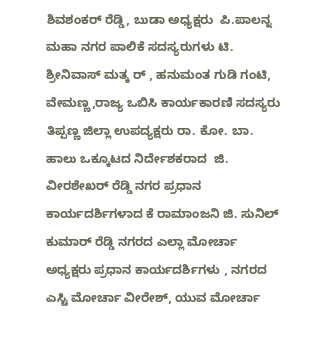ಶಿವಶಂಕರ್ ರೆಡ್ಡಿ, ಬುಡಾ ಅಧ್ಯಕ್ಷರು  ಪಿ.ಪಾಲನ್ನ ಮಹಾ ನಗರ ಪಾಲಿಕೆ ಸದಸ್ಯರುಗಳು ಟಿ. ಶ್ರೀನಿವಾಸ್ ಮತ್ಕ ರ್ , ಹನುಮಂತ ಗುಡಿ ಗಂಟಿ, ವೇಮಣ್ಣ,ರಾಜ್ಯ ಒಬಿಸಿ ಕಾರ್ಯಕಾರಣಿ ಸದಸ್ಯರು ತಿಪ್ಪಣ್ಣ ಜಿಲ್ಲಾ ಉಪದ್ಯಕ್ಷರು ರಾ. ಕೋ. ಬಾ.  ಹಾಲು ಒಕ್ಕೂಟದ ನಿರ್ದೇಶಕರಾದ  ಜಿ. ವೀರಶೇಖರ್ ರೆಡ್ಡಿ ನಗರ ಪ್ರಧಾನ ಕಾರ್ಯದರ್ಶಿಗಳಾದ ಕೆ ರಾಮಾಂಜನಿ ಜಿ. ಸುನಿಲ್ ಕುಮಾರ್ ರೆಡ್ಡಿ ನಗರದ ಎಲ್ಲಾ ಮೋರ್ಚಾ ಅಧ್ಯಕ್ಷರು ಪ್ರಧಾನ ಕಾರ್ಯದರ್ಶಿಗಳು , ನಗರದ ಎಸ್ಟಿ ಮೋರ್ಚಾ ವೀರೇಶ್, ಯುವ ಮೋರ್ಚಾ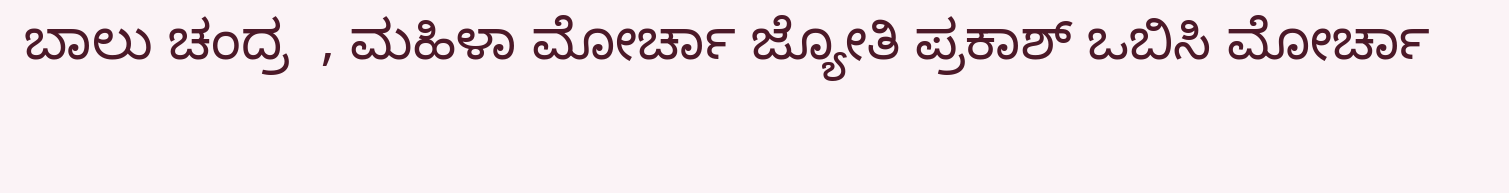ಬಾಲು ಚಂದ್ರ  , ಮಹಿಳಾ ಮೋರ್ಚಾ ಜ್ಯೋತಿ ಪ್ರಕಾಶ್ ಒಬಿಸಿ ಮೋರ್ಚಾ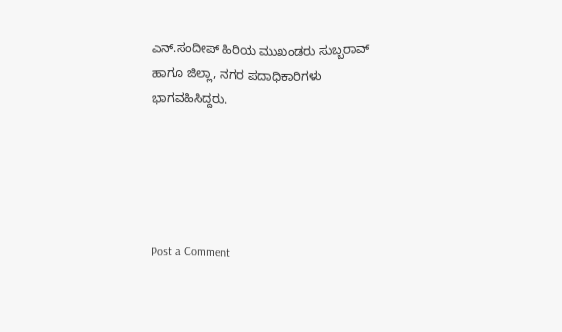ಎನ್.ಸಂದೀಪ್ ಹಿರಿಯ ಮುಖಂಡರು ಸುಬ್ಬರಾವ್ ಹಾಗೂ ಜಿಲ್ಲಾ, ನಗರ ಪದಾಧಿಕಾರಿಗಳು  ಭಾಗವಹಿಸಿದ್ದರು.





Post a Comment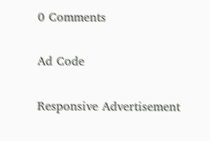0 Comments

Ad Code

Responsive Advertisement